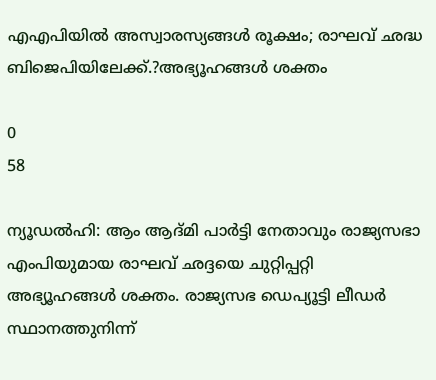എഎപിയില്‍ അസ്വാരസ്യങ്ങള്‍ രൂക്ഷം; രാഘവ് ഛദ്ധ ബിജെപിയിലേക്ക്.?അഭ്യൂഹങ്ങള്‍ ശക്തം

0
58

ന്യൂഡല്‍ഹി: ആം ആദ്മി പാര്‍ട്ടി നേതാവും രാജ്യസഭാ എംപിയുമായ രാഘവ് ഛദ്ദയെ ചുറ്റിപ്പറ്റി അഭ്യൂഹങ്ങള്‍ ശക്തം. രാജ്യസഭ ഡെപ്യൂട്ടി ലീഡര്‍ സ്ഥാനത്തുനിന്ന്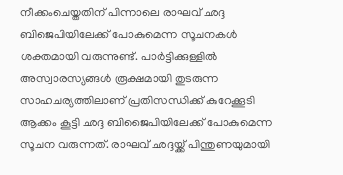നീക്കംചെയ്തതിന് പിന്നാലെ രാഘവ് ഛദ്ദ ബിജെപിയിലേക്ക് പോകുമെന്ന സൂചനകള്‍ ശക്തമായി വരുന്നുണ്ട്. പാര്‍ട്ടിക്കുള്ളില്‍ അസ്വാരസ്യങ്ങള്‍ രൂക്ഷമായി തുടരുന്ന സാഹചര്യത്തിലാണ് പ്രതിസന്ധിക്ക് കുറേക്കൂടി ആക്കം കൂട്ടി ഛദ്ദ ബിജൈപിയിലേക്ക് പോകുമെന്ന സൂചന വരുന്നത്. രാഘവ് ഛദ്ദയ്ക്ക് പിന്തുണയുമായി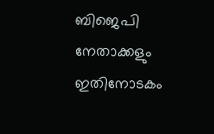ബിജെപി നേതാക്കളും ഇതിനോടകം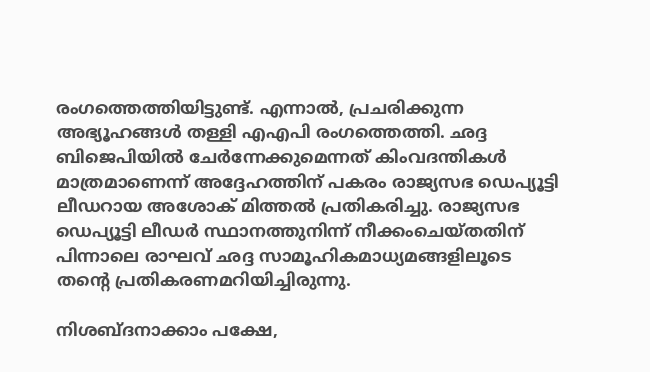രംഗത്തെത്തിയിട്ടുണ്ട്. എന്നാല്‍, പ്രചരിക്കുന്ന അഭ്യൂഹങ്ങള്‍ തള്ളി എഎപി രംഗത്തെത്തി. ഛദ്ദ ബിജെപിയില്‍ ചേര്‍ന്നേക്കുമെന്നത് കിംവദന്തികള്‍ മാത്രമാണെന്ന് അദ്ദേഹത്തിന് പകരം രാജ്യസഭ ഡെപ്യൂട്ടി ലീഡറായ അശോക് മിത്തല്‍ പ്രതികരിച്ചു. രാജ്യസഭ ഡെപ്യൂട്ടി ലീഡര്‍ സ്ഥാനത്തുനിന്ന് നീക്കംചെയ്തതിന് പിന്നാലെ രാഘവ് ഛദ്ദ സാമൂഹികമാധ്യമങ്ങളിലൂടെ തന്റെ പ്രതികരണമറിയിച്ചിരുന്നു.

നിശബ്ദനാക്കാം പക്ഷേ,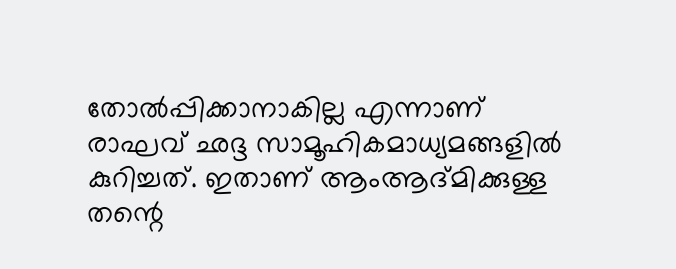തോല്‍പ്പിക്കാനാകില്ല എന്നാണ് രാഘവ് ഛദ്ദ സാമൂഹികമാധ്യമങ്ങളില്‍ കുറിച്ചത്. ഇതാണ് ആംആദ്മിക്കുള്ള തന്റെ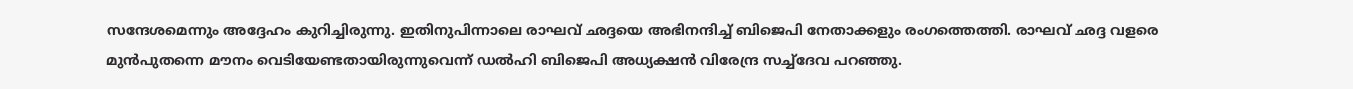സന്ദേശമെന്നും അദ്ദേഹം കുറിച്ചിരുന്നു. ഇതിനുപിന്നാലെ രാഘവ് ഛദ്ദയെ അഭിനന്ദിച്ച് ബിജെപി നേതാക്കളും രംഗത്തെത്തി. രാഘവ് ഛദ്ദ വളരെ മുന്‍പുതന്നെ മൗനം വെടിയേണ്ടതായിരുന്നുവെന്ന് ഡല്‍ഹി ബിജെപി അധ്യക്ഷന്‍ വിരേന്ദ്ര സച്ച്ദേവ പറഞ്ഞു.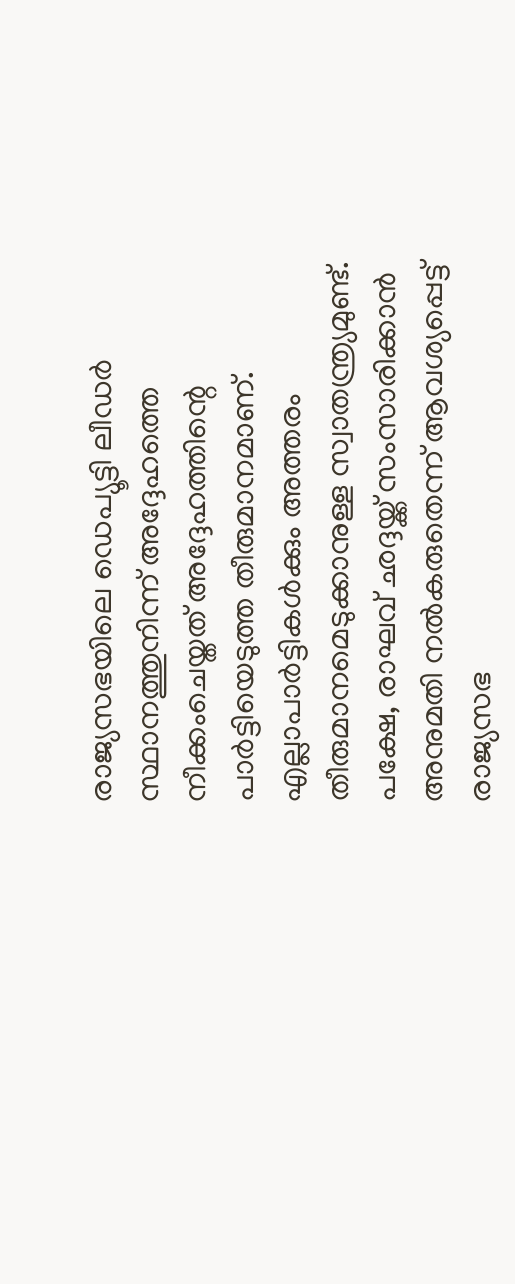രാജ്യസഭയിലെ ഡെപ്യൂട്ടി ലീഡര്‍ സ്ഥാനത്തുനിന്ന് അദ്ദേഹത്തെ നീക്കംചെയ്തത് അദ്ദേഹത്തിന്റെ പാര്‍ട്ടിയെടുത്ത തീരുമാനമാണ്. എല്ലാപാര്‍ട്ടികള്‍ക്കും അത്തരം തീരുമാനമെടുക്കാനുള്ള സ്വാതന്ത്ര്യമുണ്ട്. പക്ഷേ, രാഘവ് ഛദ്ദയ്ക്ക് സംസാരിക്കാന്‍ അനുമതി നല്‍കരുതെന്ന് ആവശ്യപ്പെട്ട് രാജ്യസഭ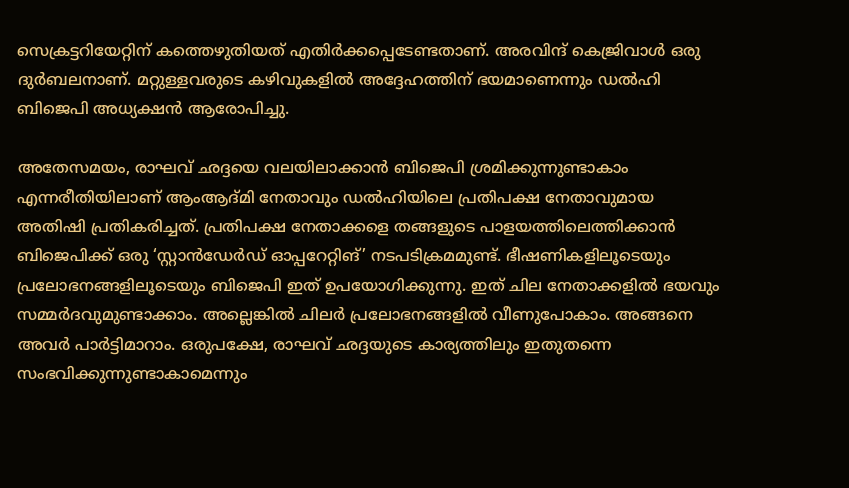സെക്രട്ടറിയേറ്റിന് കത്തെഴുതിയത് എതിര്‍ക്കപ്പെടേണ്ടതാണ്. അരവിന്ദ് കെജ്രിവാള്‍ ഒരു ദുര്‍ബലനാണ്. മറ്റുള്ളവരുടെ കഴിവുകളില്‍ അദ്ദേഹത്തിന് ഭയമാണെന്നും ഡല്‍ഹി ബിജെപി അധ്യക്ഷന്‍ ആരോപിച്ചു.

അതേസമയം, രാഘവ് ഛദ്ദയെ വലയിലാക്കാന്‍ ബിജെപി ശ്രമിക്കുന്നുണ്ടാകാം എന്നരീതിയിലാണ് ആംആദ്മി നേതാവും ഡല്‍ഹിയിലെ പ്രതിപക്ഷ നേതാവുമായ അതിഷി പ്രതികരിച്ചത്. പ്രതിപക്ഷ നേതാക്കളെ തങ്ങളുടെ പാളയത്തിലെത്തിക്കാന്‍ ബിജെപിക്ക് ഒരു ‘സ്റ്റാന്‍ഡേര്‍ഡ് ഓപ്പറേറ്റിങ്’ നടപടിക്രമമുണ്ട്. ഭീഷണികളിലൂടെയും പ്രലോഭനങ്ങളിലൂടെയും ബിജെപി ഇത് ഉപയോഗിക്കുന്നു. ഇത് ചില നേതാക്കളില്‍ ഭയവും സമ്മര്‍ദവുമുണ്ടാക്കാം. അല്ലെങ്കില്‍ ചിലര്‍ പ്രലോഭനങ്ങളില്‍ വീണുപോകാം. അങ്ങനെ അവര്‍ പാര്‍ട്ടിമാറാം. ഒരുപക്ഷേ, രാഘവ് ഛദ്ദയുടെ കാര്യത്തിലും ഇതുതന്നെ സംഭവിക്കുന്നുണ്ടാകാമെന്നും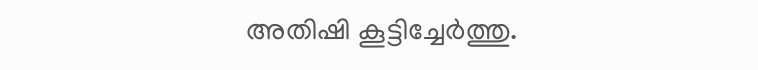അതിഷി കൂട്ടിച്ചേര്‍ത്തു.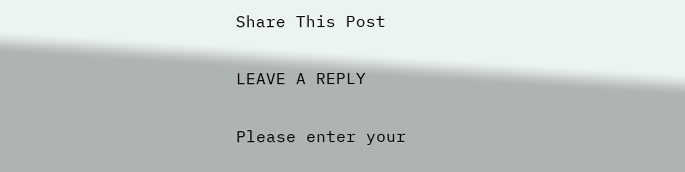Share This Post

LEAVE A REPLY

Please enter your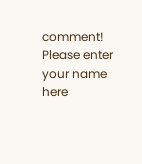comment!
Please enter your name here